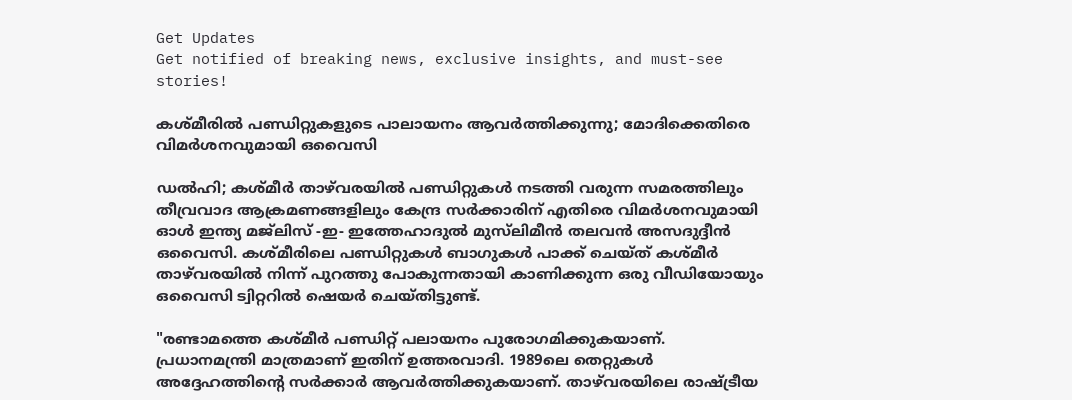Get Updates
Get notified of breaking news, exclusive insights, and must-see stories!

കശ്മീരിൽ പണ്ഡിറ്റുകളുടെ പാലായനം ആവർത്തിക്കുന്നു; മോദിക്കെതിരെ വിമർശനവുമായി ഒവൈസി

ഡൽഹി; കശ്മീർ താഴ്‌വരയിൽ പണ്ഡിറ്റുകൾ നടത്തി വരുന്ന സമരത്തിലും തീവ്രവാദ ആക്രമണങ്ങളിലും കേന്ദ്ര സർക്കാരിന് എതിരെ വിമർശനവുമായി ഓൾ ഇന്ത്യ മജ്‌ലിസ് -ഇ- ഇത്തേഹാദുൽ മുസ്‌ലിമീൻ തലവൻ അസദുദ്ദീൻ ഒവൈസി. കശ്മീരിലെ പണ്ഡിറ്റുകൾ ബാഗുകൾ പാക്ക് ചെയ്ത് കശ്മീർ താഴ്‌വരയിൽ നിന്ന് പുറത്തു പോകുന്നതായി കാണിക്കുന്ന ഒരു വീഡിയോയും ഒവൈസി ട്വിറ്ററിൽ ഷെയർ ചെയ്തിട്ടുണ്ട്.

"രണ്ടാമത്തെ കശ്മീർ പണ്ഡിറ്റ് പലായനം പുരോഗമിക്കുകയാണ്. പ്രധാനമന്ത്രി മാത്രമാണ് ഇതിന് ഉത്തരവാദി. 1989ലെ തെറ്റുകൾ അദ്ദേഹത്തിന്റെ സർക്കാർ ആവർത്തിക്കുകയാണ്. താഴ്‌വരയിലെ രാഷ്ട്രീയ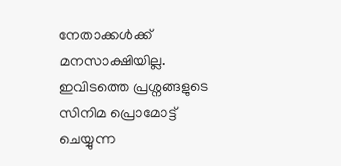നേതാക്കൾക്ക് മനസാക്ഷിയില്ല. ഇവിടത്തെ പ്രശ്നങ്ങളുടെ സിനിമ പ്രൊമോട്ട് ചെയ്യുന്ന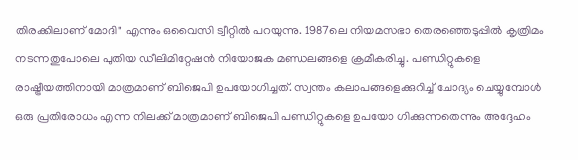തിരക്കിലാണ് മോദി" എന്നും ഒവൈസി ട്വീറ്റിൽ പറയുന്നു. 1987ലെ നിയമസഭാ തെരഞ്ഞെടുപ്പിൽ കൃത്രിമം നടന്നതുപോലെ പുതിയ ഡീലിമിറ്റേഷൻ നിയോജക മണ്ഡലങ്ങളെ ക്രമീകരിച്ചു. പണ്ഡിറ്റുകളെ രാഷ്ട്രീയത്തിനായി മാത്രമാണ് ബിജെപി ഉപയോഗിച്ചത്. സ്വന്തം കലാപങ്ങളെക്കുറിച്ച് ചോദ്യം ചെയ്യുമ്പോൾ ഒരു പ്രതിരോധം എന്ന നിലക്ക് മാത്രമാണ് ബിജെപി പണ്ഡിറ്റുകളെ ഉപയോ ഗിക്കുന്നതെന്നും അദ്ദേഹം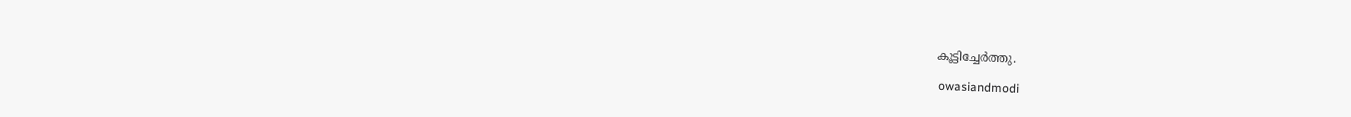കൂട്ടിച്ചേർത്തു.

 owasiandmodi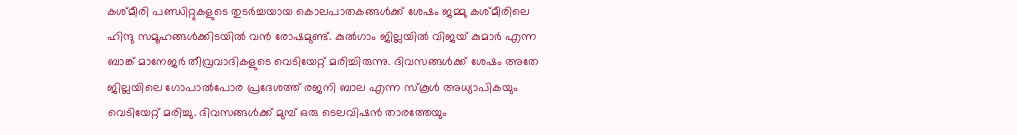കശ്മീരി പണ്ഡിറ്റുകളുടെ തുടർച്ചയായ കൊലപാതകങ്ങൾക്ക് ശേഷം ജമ്മു കശ്മീരിലെ ഹിന്ദു സമൂഹങ്ങൾക്കിടയിൽ വൻ രോഷമുണ്ട്. കുൽഗാം ജില്ലയിൽ വിജയ് കുമാർ എന്ന ബാങ്ക് മാനേജർ തീവ്രവാദികളുടെ വെടിയേറ്റ് മരിച്ചിരുന്നു. ദിവസങ്ങൾക്ക് ശേഷം അതേ ജില്ലയിലെ ഗോപാൽപോര പ്രദേശത്ത് രജനി ബാല എന്ന സ്കൂൾ അധ്യാപികയും വെടിയേറ്റ് മരിച്ചു. ദിവസങ്ങൾക്ക് മുമ്പ് ഒരു ടെലവിഷൻ താരത്തേയും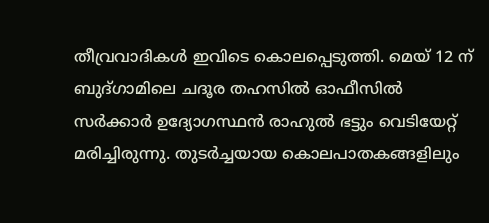തീവ്രവാദികൾ ഇവിടെ കൊലപ്പെടുത്തി. മെയ് 12 ന് ബുദ്ഗാമിലെ ചദൂര തഹസിൽ ഓഫീസിൽ സർക്കാർ ഉദ്യോഗസ്ഥൻ രാഹുൽ ഭട്ടും വെടിയേറ്റ് മരിച്ചിരുന്നു. തുടർച്ചയായ കൊലപാതകങ്ങളിലും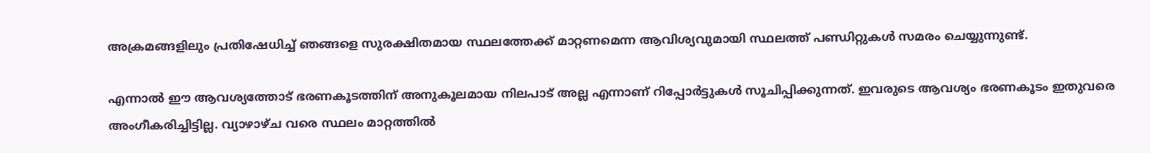അക്രമങ്ങളിലും പ്രതിഷേധിച്ച് ഞങ്ങളെ സുരക്ഷിതമായ സ്ഥലത്തേക്ക് മാറ്റണമെന്ന ആവിശ്യവുമായി സ്ഥലത്ത് പണ്ഡിറ്റുകൾ സമരം ചെയ്യുന്നുണ്ട്.

എന്നാൽ ഈ ആവശ്യത്തോട് ഭരണകൂടത്തിന് അനുകൂലമായ നിലപാട് അല്ല എന്നാണ് റിപ്പോർട്ടുകൾ സൂചിപ്പിക്കുന്നത്. ഇവരുടെ ആവശ്യം ഭരണകൂടം ഇതുവരെ അംഗീകരിച്ചിട്ടില്ല. വ്യാഴാഴ്ച വരെ സ്ഥലം മാറ്റത്തിൽ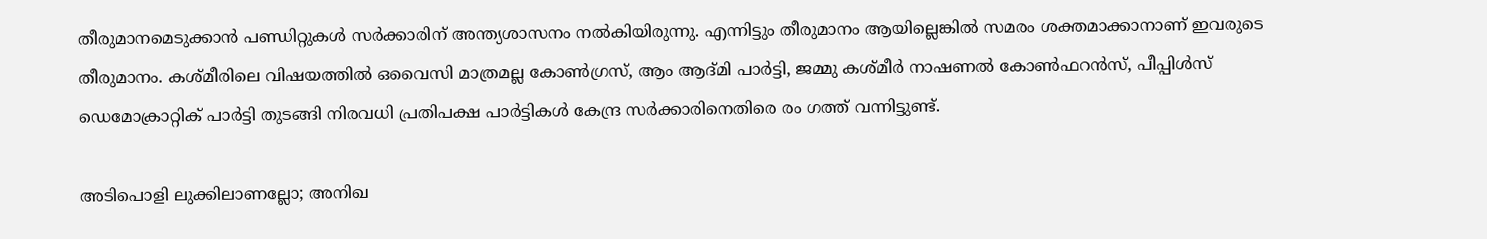തീരുമാനമെടുക്കാൻ പണ്ഡിറ്റുകൾ സർക്കാരിന് അന്ത്യശാസനം നൽകിയിരുന്നു. എന്നിട്ടും തീരുമാനം ആയില്ലെങ്കിൽ സമരം ശക്തമാക്കാനാണ് ഇവരുടെ തീരുമാനം. കശ്മീരിലെ വിഷയത്തിൽ ഒവൈസി മാത്രമല്ല കോൺഗ്രസ്, ആം ആദ്മി പാർട്ടി, ജമ്മു കശ്മീർ നാഷണൽ കോൺഫറൻസ്, പീപ്പിൾസ് ഡെമോക്രാറ്റിക് പാർട്ടി തുടങ്ങി നിരവധി പ്രതിപക്ഷ പാർട്ടികൾ കേന്ദ്ര സർക്കാരിനെതിരെ രം ഗത്ത് വന്നിട്ടുണ്ട്.

അടിപൊളി ലുക്കിലാണല്ലോ; അനിഖ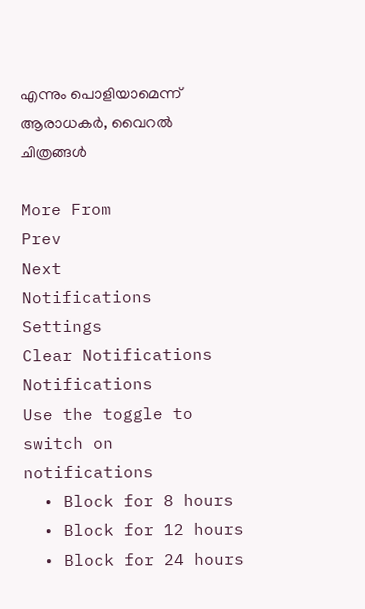എന്നും പൊളിയാമെന്ന് ആരാധകര്‍, വൈറല്‍ ചിത്രങ്ങള്‍

More From
Prev
Next
Notifications
Settings
Clear Notifications
Notifications
Use the toggle to switch on notifications
  • Block for 8 hours
  • Block for 12 hours
  • Block for 24 hours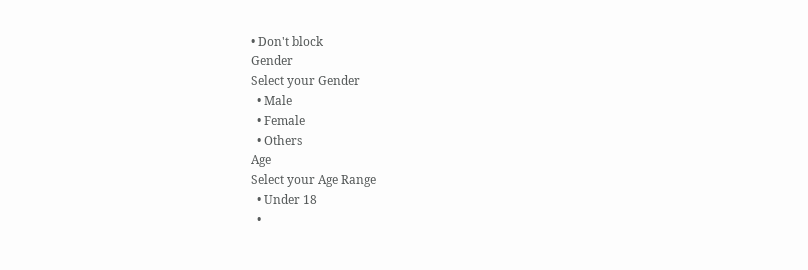• Don't block
Gender
Select your Gender
  • Male
  • Female
  • Others
Age
Select your Age Range
  • Under 18
  •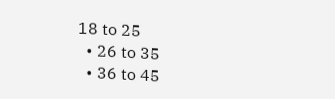18 to 25
  • 26 to 35
  • 36 to 45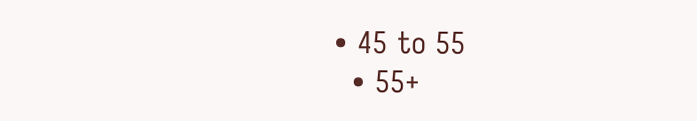• 45 to 55
  • 55+